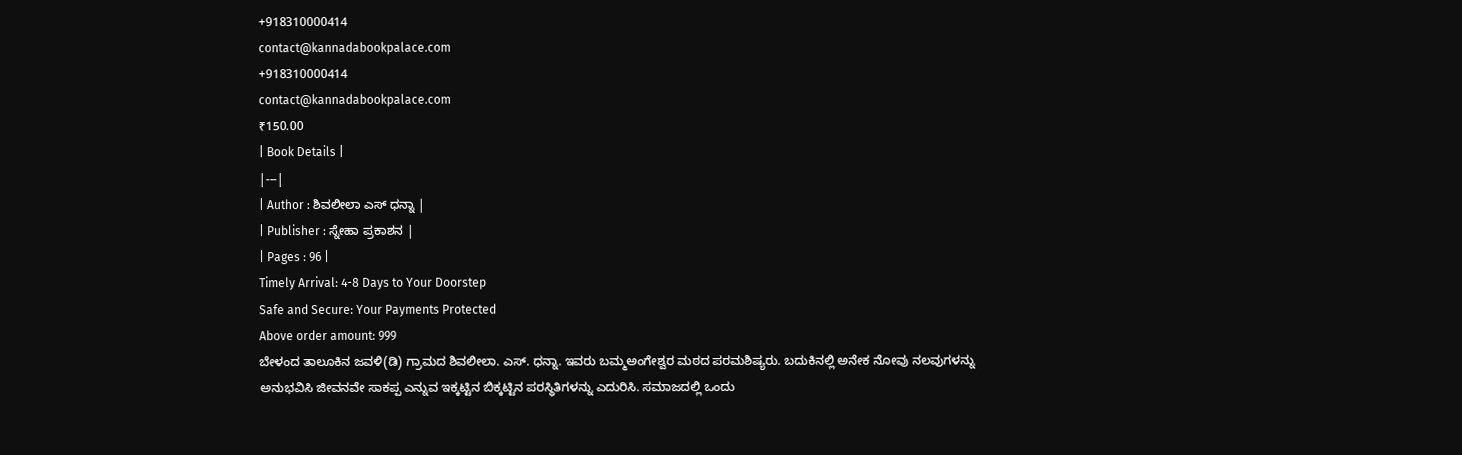+918310000414
contact@kannadabookpalace.com
+918310000414
contact@kannadabookpalace.com
₹150.00
| Book Details |
|---|
| Author : ಶಿವಲೀಲಾ ಎಸ್ ಧನ್ನಾ |
| Publisher : ಸ್ನೇಹಾ ಪ್ರಕಾಶನ |
| Pages : 96 |
Timely Arrival: 4-8 Days to Your Doorstep
Safe and Secure: Your Payments Protected
Above order amount: 999
ಬೇಳಂದ ತಾಲೂಕಿನ ಜವಳಿ(ಡಿ) ಗ್ರಾಮದ ಶಿವಲೀಲಾ. ಎಸ್. ಧನ್ನಾ. ಇವರು ಬಮ್ಮಅಂಗೇಶ್ವರ ಮಠದ ಪರಮಶಿಷ್ಯರು. ಬದುಕಿನಲ್ಲಿ ಅನೇಕ ನೋವು ನಲವುಗಳನ್ನು ಅನುಭವಿಸಿ ಜೀವನವೇ ಸಾಕಪ್ಪ ಎನ್ನುವ ಇಕ್ಕಟ್ಟಿನ ಬಿಕ್ಕಟ್ಟಿನ ಪರಸ್ಥಿತಿಗಳನ್ನು ಎದುರಿಸಿ. ಸಮಾಜದಲ್ಲಿ ಒಂದು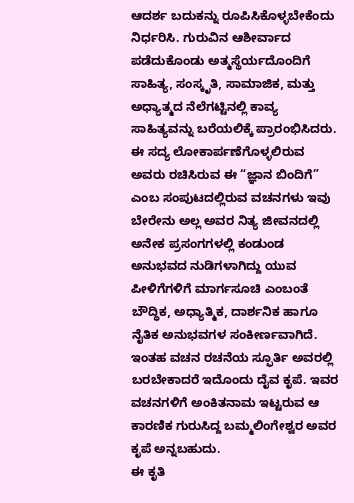ಆದರ್ಶ ಬದುಕನ್ನು ರೂಪಿಸಿಕೊಳ್ಳಬೇಕೆಂದು ನಿರ್ಧರಿಸಿ. ಗುರುವಿನ ಆಶೀರ್ವಾದ ಪಡೆದುಕೊಂಡು ಅತ್ಮಸ್ಥೆರ್ಯದೊಂದಿಗೆ ಸಾಹಿತ್ಯ, ಸಂಸ್ಕೃತಿ, ಸಾಮಾಜಿಕ, ಮತ್ತು ಅಧ್ಯಾತ್ಮದ ನೆಲೆಗಟ್ಟಿನಲ್ಲಿ ಕಾವ್ಯ ಸಾಹಿತ್ಯವನ್ನು ಬರೆಯಲಿಕ್ಕೆ ಪ್ರಾರಂಭಿಸಿದರು.
ಈ ಸದ್ಯ ಲೋಕಾರ್ಪಣೆಗೊಳ್ಳಲಿರುವ ಅವರು ರಚಿಸಿರುವ ಈ “ಜ್ಞಾನ ಬಿಂದಿಗೆ” ಎಂಬ ಸಂಪುಟದಲ್ಲಿರುವ ವಚನಗಳು ಇವು ಬೇರೇನು ಅಲ್ಲ ಅವರ ನಿತ್ಯ ಜೀವನದಲ್ಲಿ ಅನೇಕ ಪ್ರಸಂಗಗಳಲ್ಲಿ ಕಂಡುಂಡ ಅನುಭವದ ನುಡಿಗಳಾಗಿದ್ದು ಯುವ ಪೀಳಿಗೆಗಳಿಗೆ ಮಾರ್ಗಸೂಚಿ ಎಂಬಂತೆ ಬೌದ್ಧಿಕ, ಅಧ್ಯಾತ್ಮಿಕ, ದಾರ್ಶನಿಕ ಹಾಗೂ ನೈತಿಕ ಅನುಭವಗಳ ಸಂಕೀರ್ಣವಾಗಿದೆ. ಇಂತಹ ವಚನ ರಚನೆಯ ಸ್ಫೂರ್ತಿ ಅವರಲ್ಲಿ ಬರಬೇಕಾದರೆ ಇದೊಂದು ದೈವ ಕೃಪೆ. ಇವರ ವಚನಗಳಿಗೆ ಅಂಕಿತನಾಮ ಇಟ್ಟರುವ ಆ ಕಾರಣಿಕ ಗುರುಸಿದ್ದ ಬಮ್ಮಲಿಂಗೇಶ್ವರ ಅವರ ಕೃಪೆ ಅನ್ನಬಹುದು.
ಈ ಕೃತಿ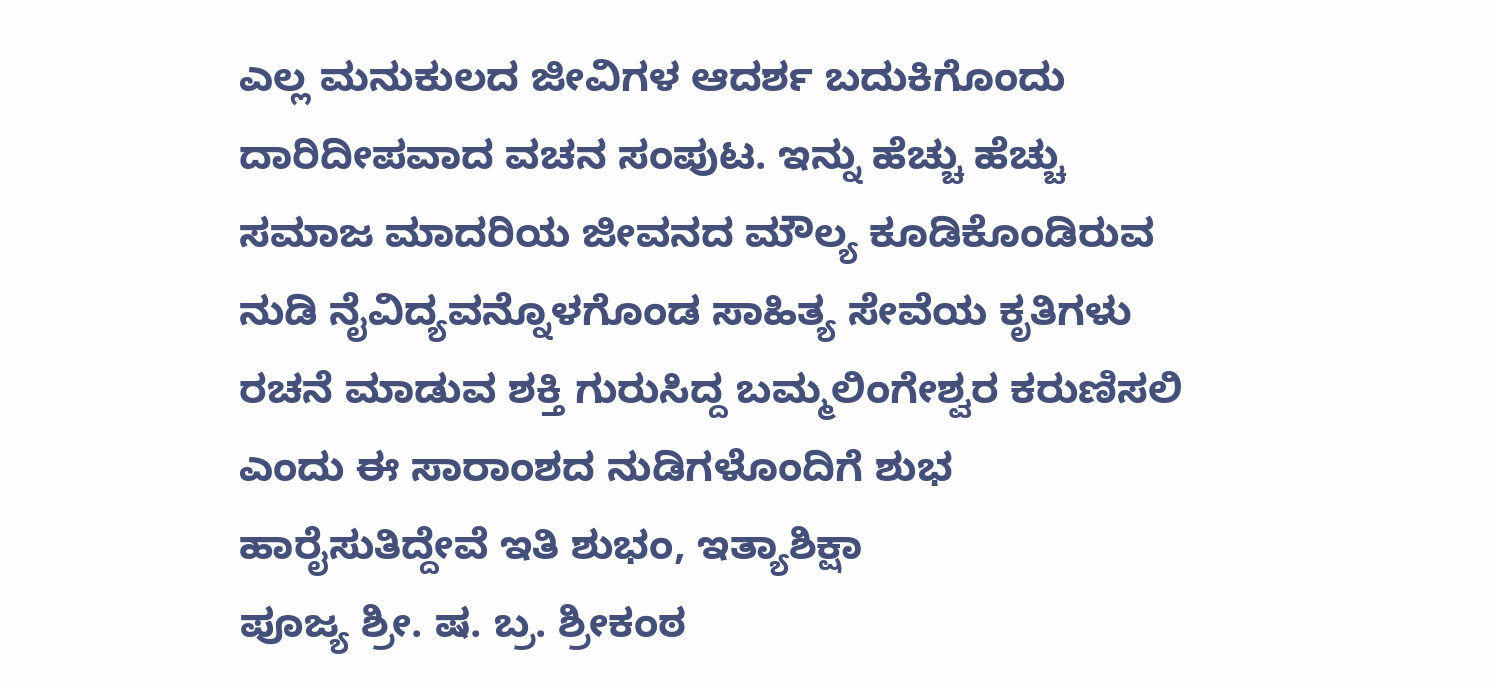ಎಲ್ಲ ಮನುಕುಲದ ಜೀವಿಗಳ ಆದರ್ಶ ಬದುಕಿಗೊಂದು ದಾರಿದೀಪವಾದ ವಚನ ಸಂಪುಟ. ಇನ್ನು ಹೆಚ್ಚು ಹೆಚ್ಚು ಸಮಾಜ ಮಾದರಿಯ ಜೀವನದ ಮೌಲ್ಯ ಕೂಡಿಕೊಂಡಿರುವ ನುಡಿ ನೈವಿದ್ಯವನ್ನೊಳಗೊಂಡ ಸಾಹಿತ್ಯ ಸೇವೆಯ ಕೃತಿಗಳು ರಚನೆ ಮಾಡುವ ಶಕ್ತಿ ಗುರುಸಿದ್ದ ಬಮ್ಮಲಿಂಗೇಶ್ವರ ಕರುಣಿಸಲಿ ಎಂದು ಈ ಸಾರಾಂಶದ ನುಡಿಗಳೊಂದಿಗೆ ಶುಭ ಹಾರೈಸುತಿದ್ದೇವೆ ಇತಿ ಶುಭಂ, ಇತ್ಯಾಶಿಕ್ಷಾ
ಪೂಜ್ಯ ಶ್ರೀ. ಷ. ಬ್ರ. ಶ್ರೀಕಂಠ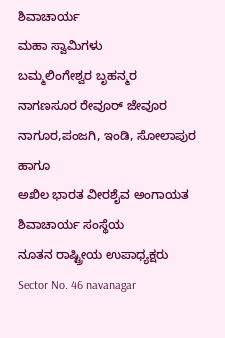ಶಿವಾಚಾರ್ಯ
ಮಹಾ ಸ್ವಾಮಿಗಳು
ಬಮ್ಮಲಿಂಗೇಶ್ವರ ಬೃಹನ್ಮರ
ನಾಗಣಸೂರ ರೇವೂರ್ ಜೇವೂರ
ನಾಗೂರ,ಪಂಜಗಿ, ಇಂಡಿ, ಸೋಲಾಪುರ ಹಾಗೂ
ಅಖಿಲ ಭಾರತ ವೀರಶೈವ ಅಂಗಾಯತ ಶಿವಾಚಾರ್ಯ ಸಂಸ್ಥೆಯ
ನೂತನ ರಾಷ್ಟ್ರೀಯ ಉಪಾಧ್ಯಕ್ಷರು
Sector No. 46 navanagar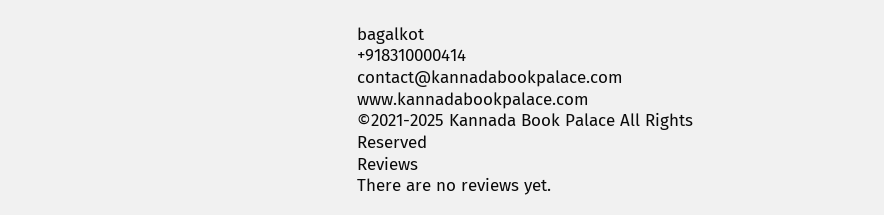bagalkot
+918310000414
contact@kannadabookpalace.com
www.kannadabookpalace.com
©2021-2025 Kannada Book Palace All Rights Reserved
Reviews
There are no reviews yet.